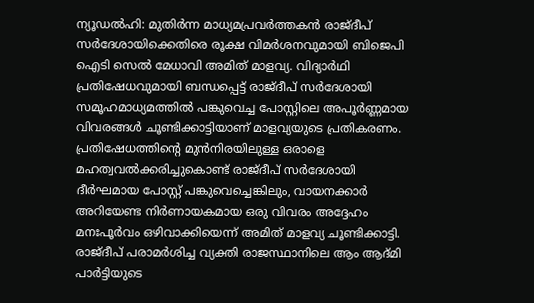ന്യൂഡൽഹി: മുതിർന്ന മാധ്യമപ്രവർത്തകൻ രാജ്ദീപ് സർദേശായിക്കെതിരെ രൂക്ഷ വിമർശനവുമായി ബിജെപി ഐടി സെൽ മേധാവി അമിത് മാളവ്യ. വിദ്യാർഥി പ്രതിഷേധവുമായി ബന്ധപ്പെട്ട് രാജ്ദീപ് സർദേശായി സമൂഹമാധ്യമത്തിൽ പങ്കുവെച്ച പോസ്റ്റിലെ അപൂർണ്ണമായ വിവരങ്ങൾ ചൂണ്ടിക്കാട്ടിയാണ് മാളവ്യയുടെ പ്രതികരണം.
പ്രതിഷേധത്തിന്റെ മുൻനിരയിലുള്ള ഒരാളെ മഹത്വവൽക്കരിച്ചുകൊണ്ട് രാജ്ദീപ് സർദേശായി ദീർഘമായ പോസ്റ്റ് പങ്കുവെച്ചെങ്കിലും, വായനക്കാർ അറിയേണ്ട നിർണായകമായ ഒരു വിവരം അദ്ദേഹം മനഃപൂർവം ഒഴിവാക്കിയെന്ന് അമിത് മാളവ്യ ചൂണ്ടിക്കാട്ടി.
രാജ്ദീപ് പരാമർശിച്ച വ്യക്തി രാജസ്ഥാനിലെ ആം ആദ്മി പാർട്ടിയുടെ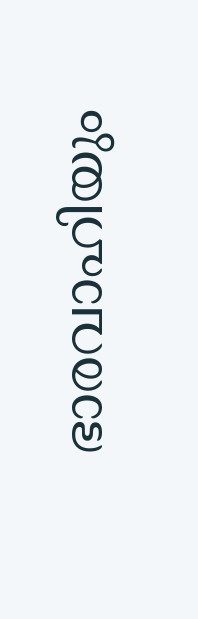ഭാരവാഹിയും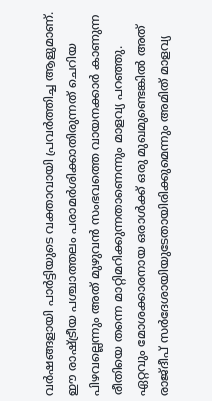വർഷങ്ങളായി പാർട്ടിയുടെ വക്താവായി പ്രവർത്തിച്ച ആളുമാണ്. ഈ രാഷ്ട്രീയ പശ്ചാത്തലം പരാമർശിക്കാതിരുന്നത് ചെറിയ പിഴവല്ലെന്നും അത് മുഴുവൻ സംഭവത്തെ വായനക്കാർ കാണുന്ന രീതിയെ തന്നെ മാറ്റിമറിക്കുന്നതാണെന്നും മാളവ്യ പറഞ്ഞു. ഏറ്റവും മോശക്കാരനായ ഒരാൾക്ക് ഒരു മുഖമുണ്ടെങ്കിൽ അത് രാജ്ദീപ് സർദേശായിയുടേതായിരിക്കുമെന്നും അമിത് മാളവ്യ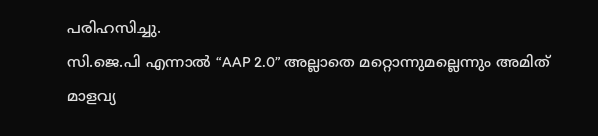പരിഹസിച്ചു.
സി.ജെ.പി എന്നാൽ “AAP 2.0” അല്ലാതെ മറ്റൊന്നുമല്ലെന്നും അമിത് മാളവ്യ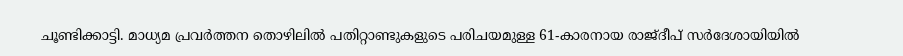ചൂണ്ടിക്കാട്ടി. മാധ്യമ പ്രവർത്തന തൊഴിലിൽ പതിറ്റാണ്ടുകളുടെ പരിചയമുള്ള 61-കാരനായ രാജ്ദീപ് സർദേശായിയിൽ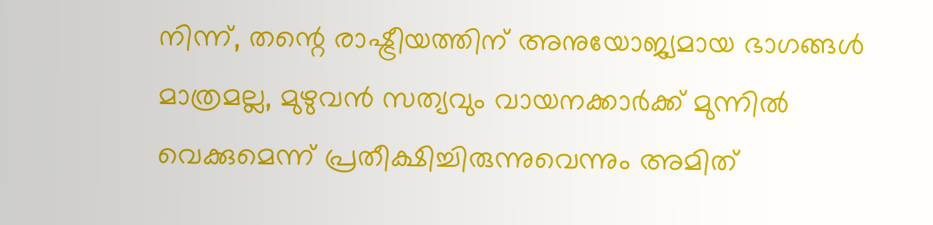നിന്ന്, തന്റെ രാഷ്ട്രീയത്തിന് അനുയോജ്യമായ ഭാഗങ്ങൾ മാത്രമല്ല, മുഴുവൻ സത്യവും വായനക്കാർക്ക് മുന്നിൽ വെക്കുമെന്ന് പ്രതീക്ഷിച്ചിരുന്നുവെന്നും അമിത്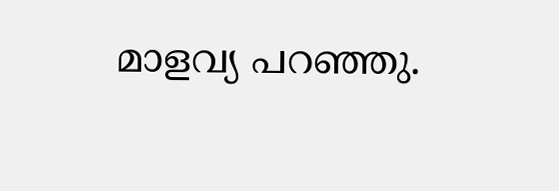മാളവ്യ പറഞ്ഞു.